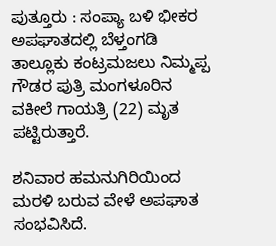ಪುತ್ತೂರು : ಸಂಪ್ಯಾ ಬಳಿ ಭೀಕರ ಅಪಘಾತದಲ್ಲಿ ಬೆಳ್ತಂಗಡಿ ತಾಲ್ಲೂಕು ಕಂಟ್ರಮಜಲು ನಿಮ್ಮಪ್ಪ ಗೌಡರ ಪುತ್ರಿ ಮಂಗಳೂರಿನ ವಕೀಲೆ ಗಾಯತ್ರಿ (22) ಮೃತ ಪಟ್ಟಿರುತ್ತಾರೆ.

ಶನಿವಾರ ಹಮನುಗಿರಿಯಿಂದ ಮರಳಿ ಬರುವ ವೇಳೆ ಅಪಘಾತ ಸಂಭವಿಸಿದೆ.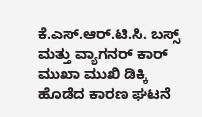ಕೆ.ಎಸ್.ಆರ್.ಟಿ.ಸಿ. ಬಸ್ಸ್ ಮತ್ತು ವ್ಯಾಗನರ್ ಕಾರ್ ಮುಖಾ ಮುಖಿ ಡಿಕ್ಕಿ ಹೊಡೆದ ಕಾರಣ ಘಟನೆ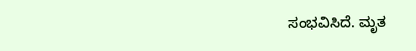ಸಂಭವಿಸಿದೆ. ಮೃತ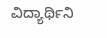ವಿದ್ಯಾರ್ಥಿನಿ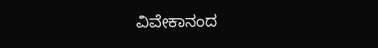ವಿವೇಕಾನಂದ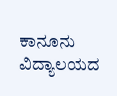ಕಾನೂನು ವಿದ್ಯಾಲಯದ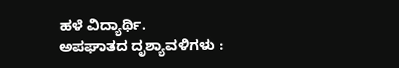ಹಳೆ ವಿದ್ಯಾರ್ಥಿ.
ಅಪಘಾತದ ದೃಶ್ಯಾವಳಿಗಳು :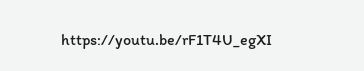https://youtu.be/rF1T4U_egXI